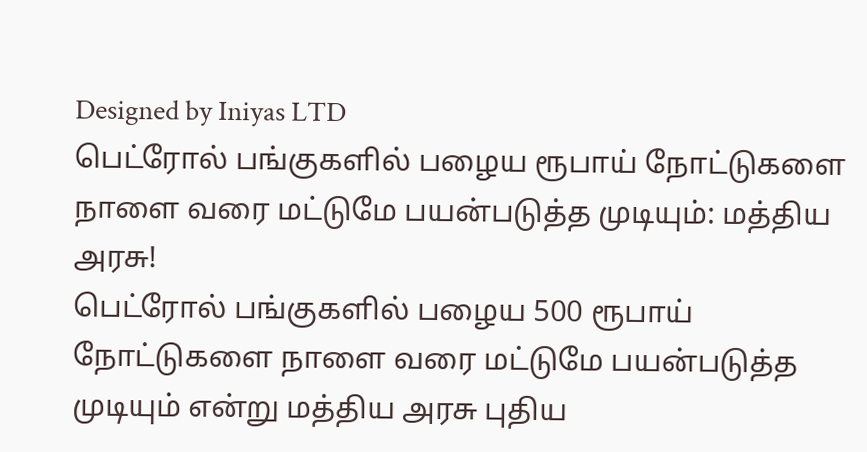Designed by Iniyas LTD
பெட்ரோல் பங்குகளில் பழைய ரூபாய் நோட்டுகளை நாளை வரை மட்டுமே பயன்படுத்த முடியும்: மத்திய அரசு!
பெட்ரோல் பங்குகளில் பழைய 500 ரூபாய் நோட்டுகளை நாளை வரை மட்டுமே பயன்படுத்த முடியும் என்று மத்திய அரசு புதிய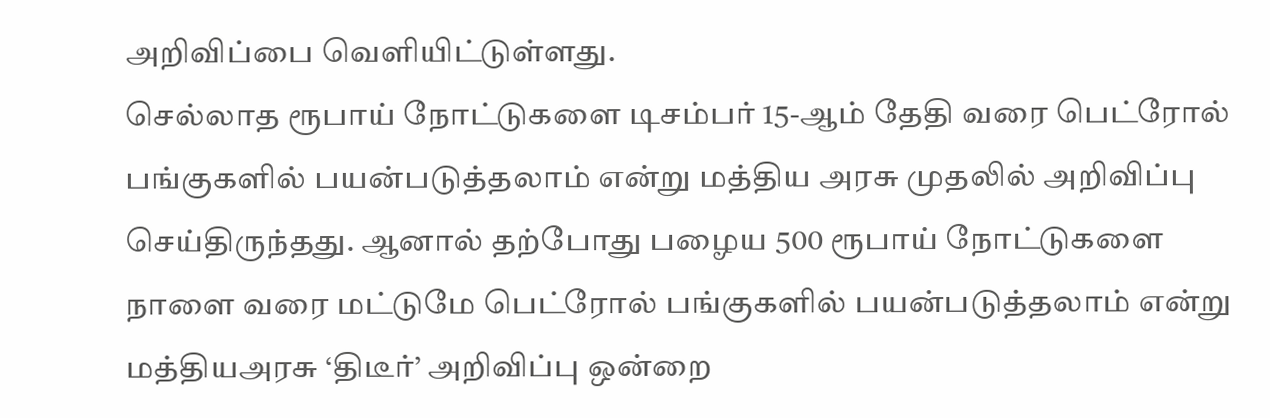அறிவிப்பை வெளியிட்டுள்ளது.
செல்லாத ரூபாய் நோட்டுகளை டிசம்பர் 15-ஆம் தேதி வரை பெட்ரோல் பங்குகளில் பயன்படுத்தலாம் என்று மத்திய அரசு முதலில் அறிவிப்பு செய்திருந்தது. ஆனால் தற்போது பழைய 500 ரூபாய் நோட்டுகளை நாளை வரை மட்டுமே பெட்ரோல் பங்குகளில் பயன்படுத்தலாம் என்று மத்தியஅரசு ‘திடீர்’ அறிவிப்பு ஒன்றை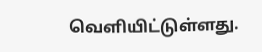வெளியிட்டுள்ளது.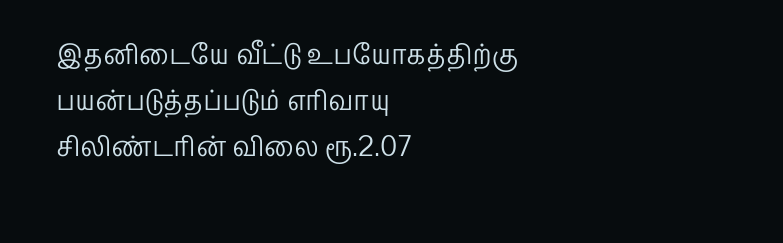இதனிடையே வீட்டு உபயோகத்திற்கு பயன்படுத்தப்படும் எரிவாயு சிலிண்டரின் விலை ரூ.2.07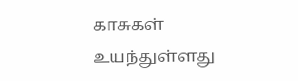காசுகள் உயந்துள்ளது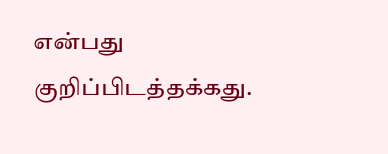என்பது குறிப்பிடத்தக்கது.